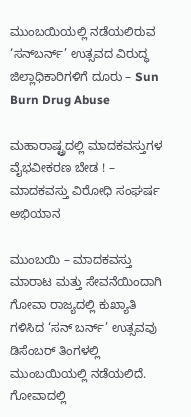ಮುಂಬಯಿಯಲ್ಲಿ ನಡೆಯಲಿರುವ ‘ಸನ್‌ಬರ್ನ್’ ಉತ್ಸವದ ವಿರುದ್ಧ ಜಿಲ್ಲಾಧಿಕಾರಿಗಳಿಗೆ ದೂರು – Sun Burn Drug Abuse

ಮಹಾರಾಷ್ಟ್ರದಲ್ಲಿ ಮಾದಕವಸ್ತುಗಳ ವೈಭವೀಕರಣ ಬೇಡ ! – ಮಾದಕವಸ್ತು ವಿರೋಧಿ ಸಂಘರ್ಷ ಅಭಿಯಾನ

ಮುಂಬಯಿ – ಮಾದಕವಸ್ತು ಮಾರಾಟ ಮತ್ತು ಸೇವನೆಯಿಂದಾಗಿ ಗೋವಾ ರಾಜ್ಯದಲ್ಲಿ ಕುಖ್ಯಾತಿ ಗಳಿಸಿದ ‘ಸನ್‌ ಬರ್ನ್’ ಉತ್ಸವವು ಡಿಸೆಂಬರ್ ತಿಂಗಳಲ್ಲಿ ಮುಂಬಯಿಯಲ್ಲಿ ನಡೆಯಲಿದೆ. ಗೋವಾದಲ್ಲಿ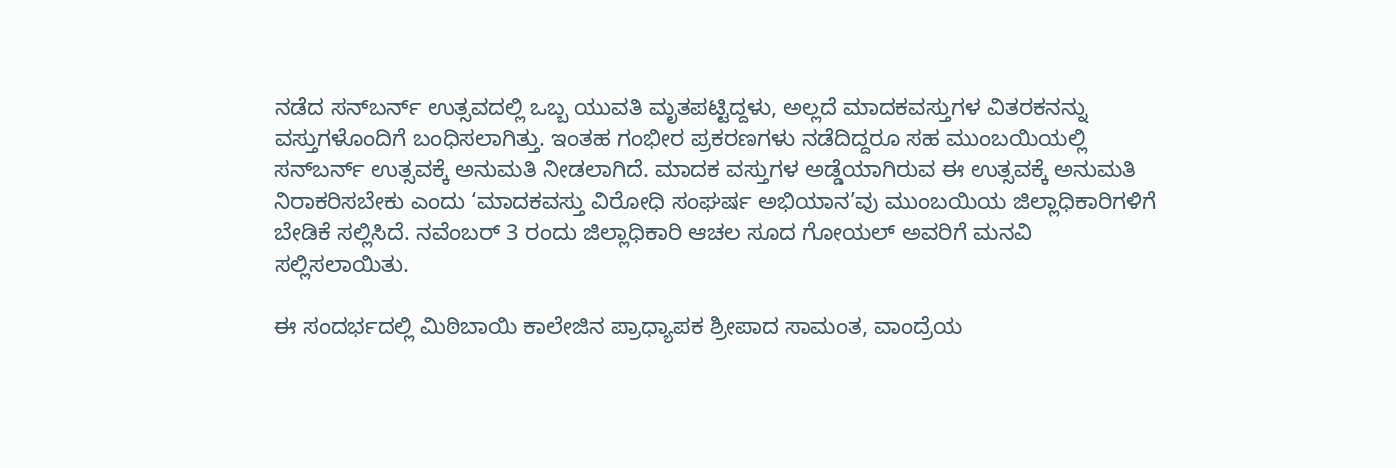ನಡೆದ ಸನ್‌ಬರ್ನ್ ಉತ್ಸವದಲ್ಲಿ ಒಬ್ಬ ಯುವತಿ ಮೃತಪಟ್ಟಿದ್ದಳು, ಅಲ್ಲದೆ ಮಾದಕವಸ್ತುಗಳ ವಿತರಕನನ್ನು  ವಸ್ತುಗಳೊಂದಿಗೆ ಬಂಧಿಸಲಾಗಿತ್ತು. ಇಂತಹ ಗಂಭೀರ ಪ್ರಕರಣಗಳು ನಡೆದಿದ್ದರೂ ಸಹ ಮುಂಬಯಿಯಲ್ಲಿ ಸನ್‌ಬರ್ನ್ ಉತ್ಸವಕ್ಕೆ ಅನುಮತಿ ನೀಡಲಾಗಿದೆ. ಮಾದಕ ವಸ್ತುಗಳ ಅಡ್ಡೆಯಾಗಿರುವ ಈ ಉತ್ಸವಕ್ಕೆ ಅನುಮತಿ ನಿರಾಕರಿಸಬೇಕು ಎಂದು ‘ಮಾದಕವಸ್ತು ವಿರೋಧಿ ಸಂಘರ್ಷ ಅಭಿಯಾನ’ವು ಮುಂಬಯಿಯ ಜಿಲ್ಲಾಧಿಕಾರಿಗಳಿಗೆ ಬೇಡಿಕೆ ಸಲ್ಲಿಸಿದೆ. ನವೆಂಬರ್ 3 ರಂದು ಜಿಲ್ಲಾಧಿಕಾರಿ ಆಚಲ ಸೂದ ಗೋಯಲ್ ಅವರಿಗೆ ಮನವಿ ಸಲ್ಲಿಸಲಾಯಿತು.

ಈ ಸಂದರ್ಭದಲ್ಲಿ ಮಿಠಿಬಾಯಿ ಕಾಲೇಜಿನ ಪ್ರಾಧ್ಯಾಪಕ ಶ್ರೀಪಾದ ಸಾಮಂತ, ವಾಂದ್ರೆಯ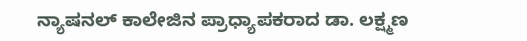ನ್ಯಾಷನಲ್ ಕಾಲೇಜಿನ ಪ್ರಾಧ್ಯಾಪಕರಾದ ಡಾ. ಲಕ್ಷ್ಮಣ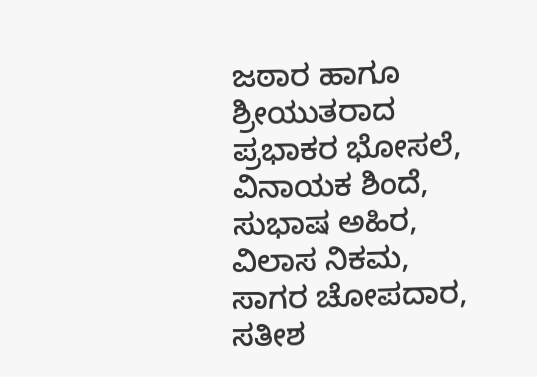ಜಠಾರ ಹಾಗೂ ಶ್ರೀಯುತರಾದ ಪ್ರಭಾಕರ ಭೋಸಲೆ, ವಿನಾಯಕ ಶಿಂದೆ, ಸುಭಾಷ ಅಹಿರ, ವಿಲಾಸ ನಿಕಮ, ಸಾಗರ ಚೋಪದಾರ, ಸತೀಶ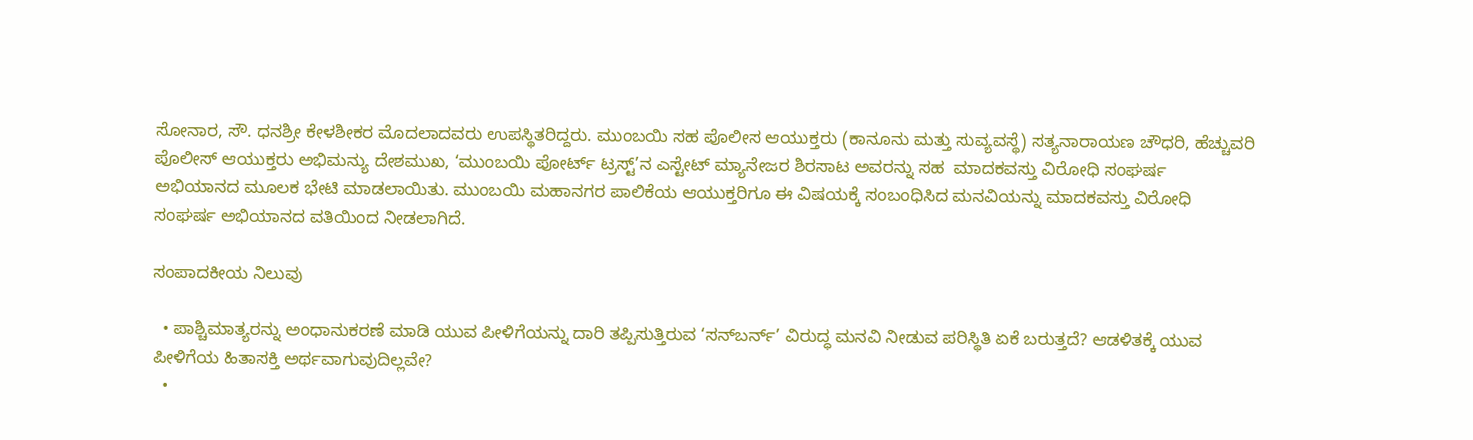ಸೋನಾರ, ಸೌ. ಧನಶ್ರೀ ಕೇಳಶೀಕರ ಮೊದಲಾದವರು ಉಪಸ್ಥಿತರಿದ್ದರು. ಮುಂಬಯಿ ಸಹ ಪೊಲೀಸ ಆಯುಕ್ತರು (ಕಾನೂನು ಮತ್ತು ಸುವ್ಯವಸ್ಥೆ) ಸತ್ಯನಾರಾಯಣ ಚೌಧರಿ, ಹೆಚ್ಚುವರಿ ಪೊಲೀಸ್ ಆಯುಕ್ತರು ಅಭಿಮನ್ಯು ದೇಶಮುಖ, ‘ಮುಂಬಯಿ ಪೋರ್ಟ್ ಟ್ರಸ್ಟ್’ನ ಎಸ್ಟೇಟ್ ಮ್ಯಾನೇಜರ ಶಿರಸಾಟ ಅವರನ್ನು ಸಹ  ಮಾದಕವಸ್ತು ವಿರೋಧಿ ಸಂಘರ್ಷ ಅಭಿಯಾನದ ಮೂಲಕ ಭೇಟಿ ಮಾಡಲಾಯಿತು. ಮುಂಬಯಿ ಮಹಾನಗರ ಪಾಲಿಕೆಯ ಆಯುಕ್ತರಿಗೂ ಈ ವಿಷಯಕ್ಕೆ ಸಂಬಂಧಿಸಿದ ಮನವಿಯನ್ನು ಮಾದಕವಸ್ತು ವಿರೋಧಿ ಸಂಘರ್ಷ ಅಭಿಯಾನದ ವತಿಯಿಂದ ನೀಡಲಾಗಿದೆ.

ಸಂಪಾದಕೀಯ ನಿಲುವು

  • ಪಾಶ್ಚಿಮಾತ್ಯರನ್ನು ಅಂಧಾನುಕರಣೆ ಮಾಡಿ ಯುವ ಪೀಳಿಗೆಯನ್ನು ದಾರಿ ತಪ್ಪಿಸುತ್ತಿರುವ ‘ಸನ್‌ಬರ್ನ್’ ವಿರುದ್ಧ ಮನವಿ ನೀಡುವ ಪರಿಸ್ಥಿತಿ ಏಕೆ ಬರುತ್ತದೆ? ಆಡಳಿತಕ್ಕೆ ಯುವ ಪೀಳಿಗೆಯ ಹಿತಾಸಕ್ತಿ ಅರ್ಥವಾಗುವುದಿಲ್ಲವೇ?
  •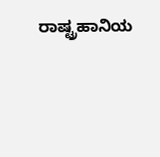ರಾಷ್ಟ್ರಹಾನಿಯ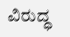ವಿರುದ್ಧ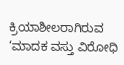ಕ್ರಿಯಾಶೀಲರಾಗಿರುವ ‘ಮಾದಕ ವಸ್ತು ವಿರೋಧಿ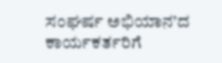ಸಂಘರ್ಷ ಅಭಿಯಾನ’ದ ಕಾರ್ಯಕರ್ತರಿಗೆ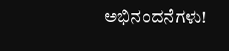ಅಭಿನಂದನೆಗಳು!